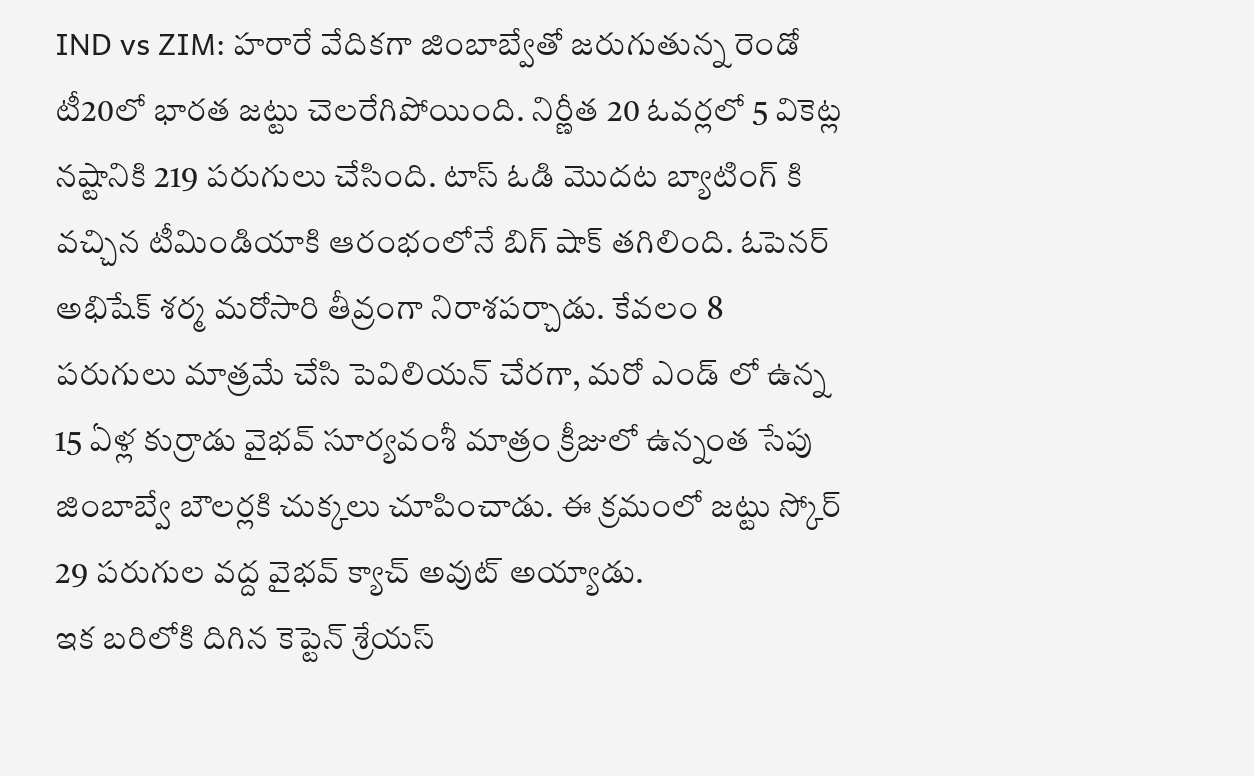IND vs ZIM: హరారే వేదికగా జింబాబ్వేతో జరుగుతున్న రెండో టీ20లో భారత జట్టు చెలరేగిపోయింది. నిర్ణీత 20 ఓవర్లలో 5 వికెట్ల నష్టానికి 219 పరుగులు చేసింది. టాస్ ఓడి మొదట బ్యాటింగ్ కి వచ్చిన టీమిండియాకి ఆరంభంలోనే బిగ్ షాక్ తగిలింది. ఓపెనర్ అభిషేక్ శర్మ మరోసారి తీవ్రంగా నిరాశపర్చాడు. కేవలం 8 పరుగులు మాత్రమే చేసి పెవిలియన్ చేరగా, మరో ఎండ్ లో ఉన్న 15 ఏళ్ల కుర్రాడు వైభవ్ సూర్యవంశీ మాత్రం క్రీజులో ఉన్నంత సేపు జింబాబ్వే బౌలర్లకి చుక్కలు చూపించాడు. ఈ క్రమంలో జట్టు స్కోర్ 29 పరుగుల వద్ద వైభవ్ క్యాచ్ అవుట్ అయ్యాడు.
ఇక బరిలోకి దిగిన కెప్టెన్ శ్రేయస్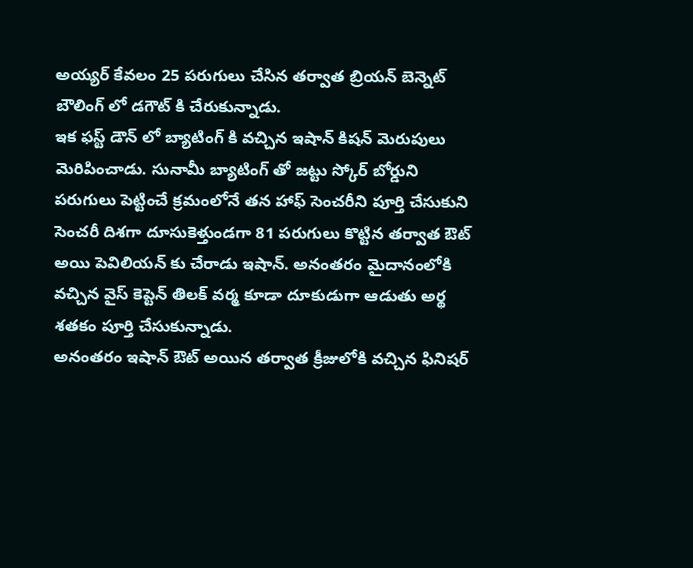అయ్యర్ కేవలం 25 పరుగులు చేసిన తర్వాత బ్రియన్ బెన్నెట్ బౌలింగ్ లో డగౌట్ కి చేరుకున్నాడు.
ఇక ఫస్ట్ డౌన్ లో బ్యాటింగ్ కి వచ్చిన ఇషాన్ కిషన్ మెరుపులు మెరిపించాడు. సునామీ బ్యాటింగ్ తో జట్టు స్కోర్ బోర్డుని పరుగులు పెట్టించే క్రమంలోనే తన హాఫ్ సెంచరీని పూర్తి చేసుకుని సెంచరీ దిశగా దూసుకెళ్తుండగా 81 పరుగులు కొట్టిన తర్వాత ఔట్ అయి పెవిలియన్ కు చేరాడు ఇషాన్. అనంతరం మైదానంలోకి వచ్చిన వైస్ కెప్టెన్ తిలక్ వర్మ కూడా దూకుడుగా ఆడుతు అర్థ శతకం పూర్తి చేసుకున్నాడు.
అనంతరం ఇషాన్ ఔట్ అయిన తర్వాత క్రీజులోకి వచ్చిన ఫినిషర్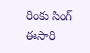రింకు సింగ్ ఈసారి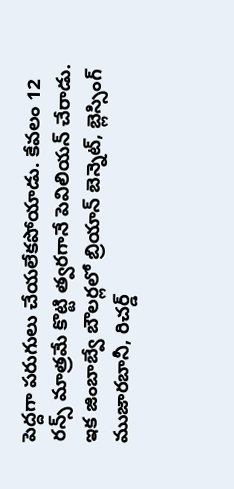పెద్దగా పరుగులు చేయలేకపోయాడు. కేవలం 12 రన్స్ మాత్రమే కొట్టి త్వరగానే పెవిలియన్ చేరాడు. ఇక జింబాబ్వే బౌలర్లలో బ్రియాన్ బెన్నెట్, బ్లెస్సింగ్ ముజారబానీ, రిచర్డ్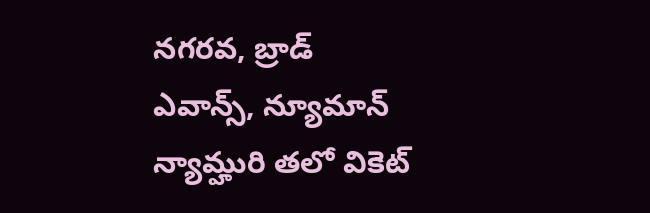నగరవ, బ్రాడ్ ఎవాన్స్, న్యూమాన్ న్యామ్హురి తలో వికెట్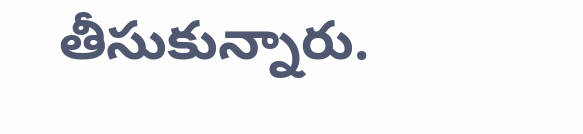తీసుకున్నారు.